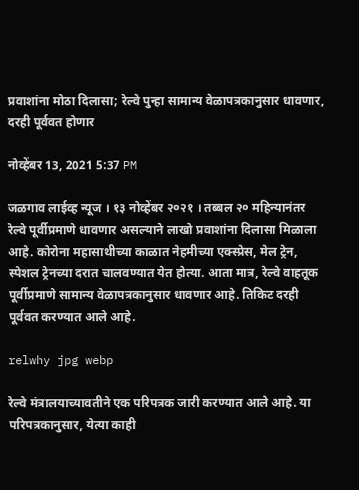प्रवाशांना मोठा दिलासा; रेल्वे पुन्हा सामान्य वेळापत्रकानुसार धावणार, दरही पूर्ववत होणार

नोव्हेंबर 13, 2021 5:37 PM

जळगाव लाईव्ह न्यूज । १३ नोव्हेंबर २०२१ । तब्बल २० महिन्यानंतर रेल्वे पूर्वीप्रमाणे धावणार असल्याने लाखो प्रवाशांना दिलासा मिळाला आहे. कोरोना महासाथीच्या काळात नेहमीच्या एक्स्प्रेस, मेल ट्रेन, स्पेशल ट्रेनच्या दरात चालवण्यात येत होत्या. आता मात्र, रेल्वे वाहतूक पूर्वीप्रमाणे सामान्य वेळापत्रकानुसार धावणार आहे. तिकिट दरही पूर्ववत करण्यात आले आहे.

relwhy jpg webp

रेल्वे मंत्रालयाच्यावतीने एक परिपत्रक जारी करण्यात आले आहे. या परिपत्रकानुसार, येत्या काही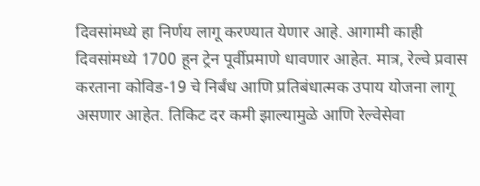दिवसांमध्ये हा निर्णय लागू करण्यात येणार आहे. आगामी काही दिवसांमध्ये 1700 हून ट्रेन पूर्वीप्रमाणे धावणार आहेत. मात्र, रेल्वे प्रवास करताना कोविड-19 चे निर्बंध आणि प्रतिबंधात्मक उपाय योजना लागू असणार आहेत. तिकिट दर कमी झाल्यामुळे आणि रेल्वेसेवा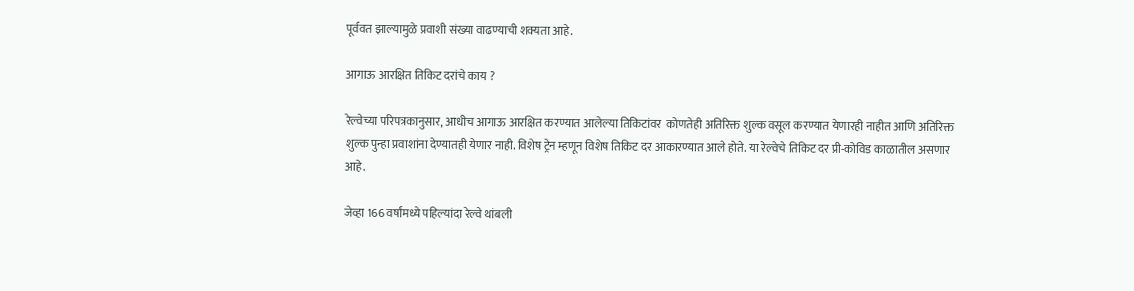पूर्ववत झाल्यामुळे प्रवाशी संख्या वाढण्याची शक्यता आहे.

आगाऊ आरक्षित तिकिट दरांचे काय ?

रेल्वेच्या परिपत्रकानुसार, आधीच आगाऊ आरक्षित करण्यात आलेल्या तिकिटांवर  कोणतेही अतिरिक्त शुल्क वसूल करण्यात येणारही नाहीत आणि अतिरिक्त शुल्क पुन्हा प्रवाशांना देण्यातही येणार नाही. विशेष ट्रेन म्हणून विशेष तिकिट दर आकारण्यात आले होते. या रेल्वेचे तिकिट दर प्री-कोविड काळातील असणार आहे.

जेव्हा 166 वर्षांमध्ये पहिल्यांदा रेल्वे थांबली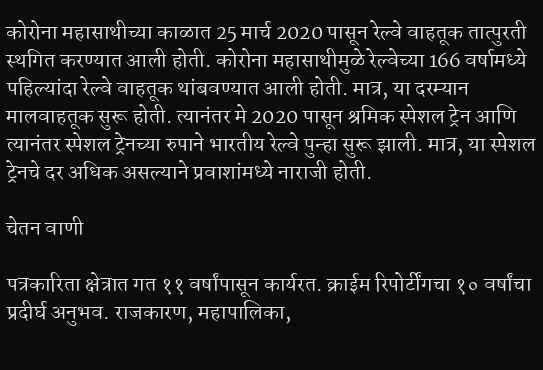कोरोना महासाथीच्या काळात 25 मार्च 2020 पासून रेल्वे वाहतूक तात्पुरती स्थगित करण्यात आली होती. कोरोना महासाथीमुळे रेल्वेच्या 166 वर्षामध्ये पहिल्यांदा रेल्वे वाहतूक थांबवण्यात आली होती. मात्र, या दरम्यान मालवाहतूक सुरू होती. त्यानंतर मे 2020 पासून श्रमिक स्पेशल ट्रेन आणि त्यानंतर स्पेशल ट्रेनच्या रुपाने भारतीय रेल्वे पुन्हा सुरू झाली. मात्र, या स्पेशल ट्रेनचे दर अधिक असल्याने प्रवाशांमध्ये नाराजी होती.

चेतन वाणी

पत्रकारिता क्षेत्रात गत ११ वर्षांपासून कार्यरत. क्राईम रिपोर्टींगचा १० वर्षांचा प्रदीर्घ अनुभव. राजकारण, महापालिका,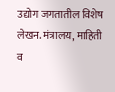उद्योग जगतातील विशेष लेखन. मंत्रालय, माहिती व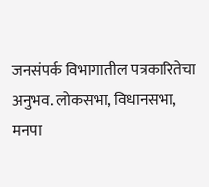जनसंपर्क विभागातील पत्रकारितेचा अनुभव. लोकसभा, विधानसभा, मनपा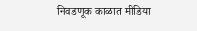निवडणूक काळात मीडिया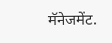मॅनेजमेंट.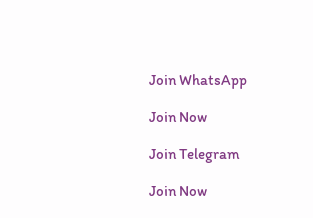Join WhatsApp

Join Now

Join Telegram

Join Now